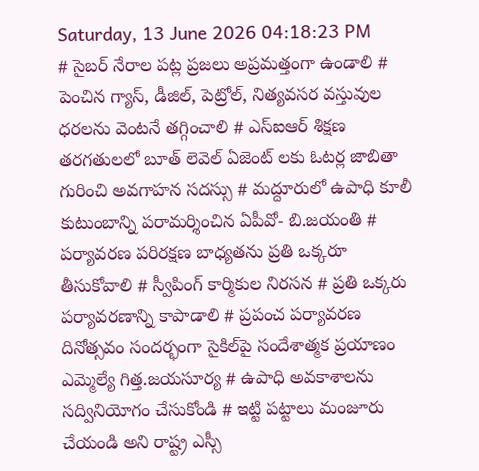Saturday, 13 June 2026 04:18:23 PM
# సైబర్ నేరాల పట్ల ప్రజలు అప్రమత్తంగా ఉండాలి # పెంచిన గ్యాస్, డీజిల్, పెట్రోల్, నిత్యవసర వస్తువుల ధరలను వెంటనే తగ్గించాలి # ఎస్ఐఆర్ శిక్షణ తరగతులలో బూత్ లెవెల్ ఏజెంట్ లకు ఓటర్ల జాబితా గురించి అవగాహన సదస్సు # మద్దూరులో ఉపాధి కూలీ కుటుంబాన్ని పరామర్శించిన ఏపీవో- బి.జయంతి # పర్యావరణ పరిరక్షణ బాధ్యతను ప్రతి ఒక్కరూ తీసుకోవాలి # స్వీపింగ్ కార్మికుల నిరసన # ప్రతి ఒక్కరు పర్యావరణాన్ని కాపాడాలి # ప్రపంచ పర్యావరణ దినోత్సవం సందర్భంగా సైకిల్‌పై సందేశాత్మక ప్రయాణం ఎమ్మెల్యే గిత్త.జయసూర్య # ఉపాధి అవకాశాలను సద్వినియోగం చేసుకోండి # ఇట్టి పట్టాలు మంజూరు చేయండి అని రాష్ట్ర ఎస్సీ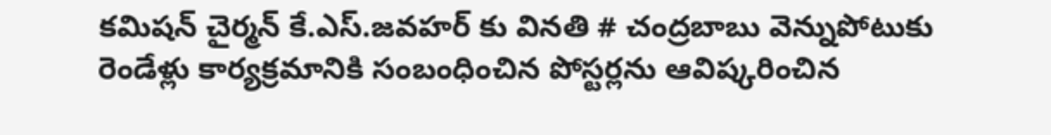కమిషన్ చైర్మన్ కే.ఎస్.జవహర్ కు వినతి # చంద్రబాబు వెన్నుపోటుకు రెండేళ్లు కార్యక్రమానికి సంబంధించిన పోస్టర్లను ఆవిష్కరించిన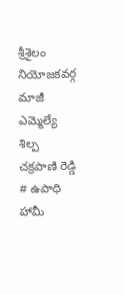శ్రీశైలం నియోజకవర్గ మాజీ ఎమ్మెల్యే శిల్ప చక్రపాణి రెడ్డి # ఉపాధి హామీ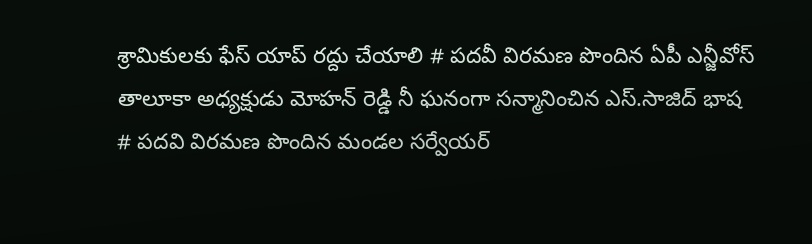శ్రామికులకు ఫేస్ యాప్ రద్దు చేయాలి # పదవీ విరమణ పొందిన ఏపీ ఎన్జీవోస్ తాలూకా అధ్యక్షుడు మోహన్ రెడ్డి నీ ఘనంగా సన్మానించిన ఎస్.సాజిద్ భాష # పదవి విరమణ పొందిన మండల సర్వేయర్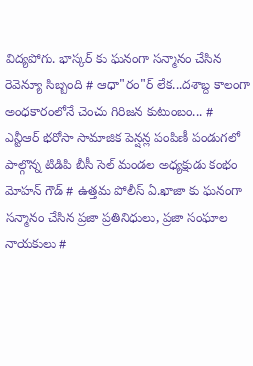విద్యపోగు. భాస్కర్ కు ఘనంగా సన్మానం చేసిన రెవెన్యూ సిబ్బంది # ఆధా"రం"ర్‌ లేక...దశాబ్ద కాలంగా అంధకారంలోనే చెంచు గిరిజన కుటుంబం... # ఎన్టీఆర్ భరోసా సామాజిక పెన్షన్ల పంపిణీ పండుగలో పాల్గొన్న టిడిపి బీసీ సెల్ మండల అధ్యక్షుడు కంభం మోహన్ గౌడ్ # ఉత్తమ పోలీస్ ఏ.ఖాజా కు ఘనంగా సన్మానం చేసిన ప్రజా ప్రతినిధులు, ప్రజా సంఘాల నాయకులు #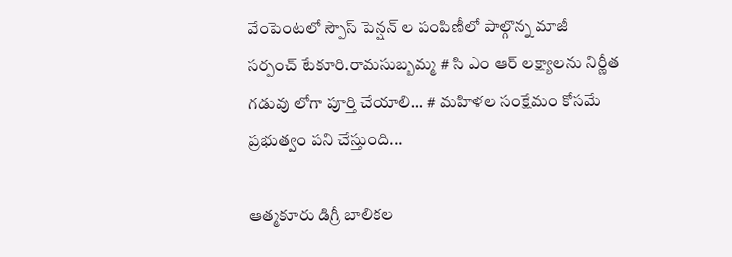వేంపెంటలో స్పౌస్ పెన్షన్ ల పంపిణీలో పాల్గొన్న మాజీ సర్పంచ్ టేకూరి.రామసుబ్బమ్మ # సి ఎం ఆర్ లక్ష్యాలను నిర్ణీత గడువు లోగా పూర్తి చేయాలి... # మహిళల సంక్షేమం కోసమే ప్రభుత్వం పని చేస్తుంది...

ఆత్మకూరు డిగ్రీ బాలికల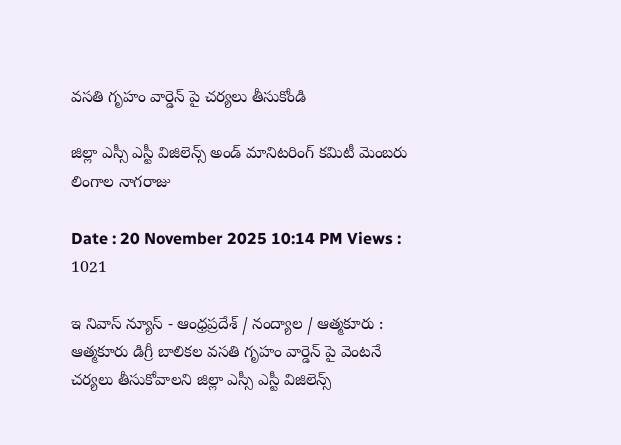వసతి గృహం వార్డెన్ పై చర్యలు తీసుకోండి

జిల్లా ఎస్సీ ఎస్టీ విజిలెన్స్ అండ్ మానిటరింగ్ కమిటీ మెంబరు లింగాల నాగరాజు

Date : 20 November 2025 10:14 PM Views : 1021

ఇ నివాస్ న్యూస్ - ఆంధ్రప్రదేశ్ / నంద్యాల / ఆత్మకూరు : ఆత్మకూరు డిగ్రీ బాలికల వసతి గృహం వార్డెన్ పై వెంటనే చర్యలు తీసుకోవాలని జిల్లా ఎస్సీ ఎస్టీ విజిలెన్స్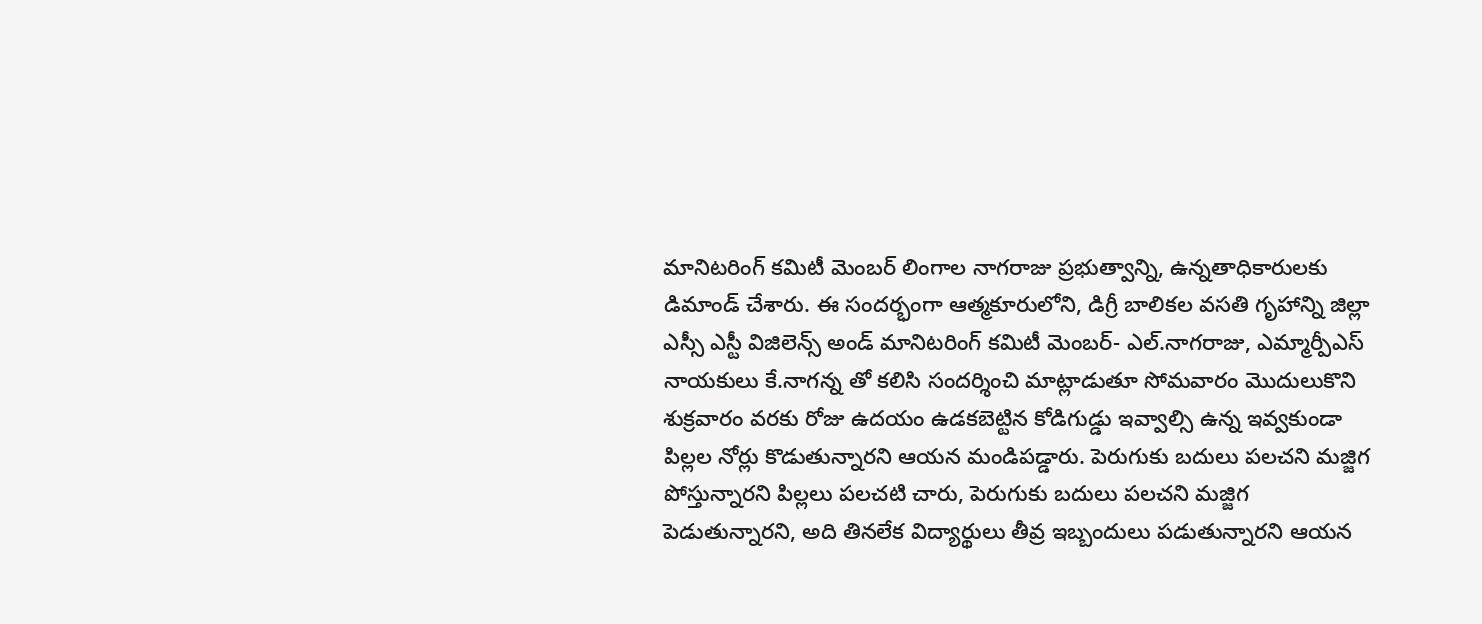మానిటరింగ్ కమిటీ మెంబర్ లింగాల నాగరాజు ప్రభుత్వాన్ని, ఉన్నతాధికారులకు డిమాండ్ చేశారు. ఈ సందర్భంగా ఆత్మకూరులోని, డిగ్రీ బాలికల వసతి గృహాన్ని జిల్లా ఎస్సీ ఎస్టీ విజిలెన్స్ అండ్ మానిటరింగ్ కమిటీ మెంబర్- ఎల్.నాగరాజు, ఎమ్మార్పీఎస్ నాయకులు కే.నాగన్న తో కలిసి సందర్శించి మాట్లాడుతూ సోమవారం మొదులుకొని శుక్రవారం వరకు రోజు ఉదయం ఉడకబెట్టిన కోడిగుడ్డు ఇవ్వాల్సి ఉన్న ఇవ్వకుండా పిల్లల నోర్లు కొడుతున్నారని ఆయన మండిపడ్డారు. పెరుగుకు బదులు పలచని మజ్జిగ పోస్తున్నారని పిల్లలు పలచటి చారు, పెరుగుకు బదులు పలచని మజ్జిగ పెడుతున్నారని, అది తినలేక విద్యార్థులు తీవ్ర ఇబ్బందులు పడుతున్నారని ఆయన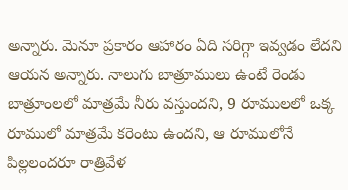అన్నారు. మెనూ ప్రకారం ఆహారం ఏది సరిగ్గా ఇవ్వడం లేదని ఆయన అన్నారు. నాలుగు బాత్రూములు ఉంటే రెండు బాత్రూంలలో మాత్రమే నీరు వస్తుందని, 9 రూములలో ఒక్క రూములో మాత్రమే కరెంటు ఉందని, ఆ రూములోనే పిల్లలందరూ రాత్రివేళ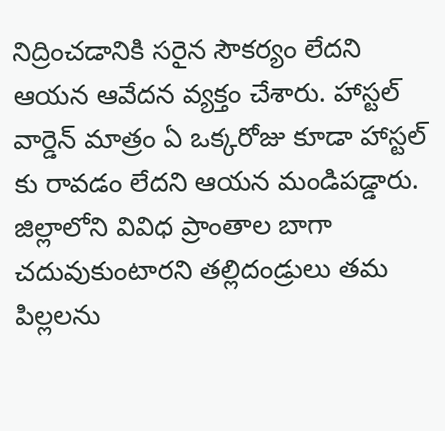నిద్రించడానికి సరైన సౌకర్యం లేదని ఆయన ఆవేదన వ్యక్తం చేశారు. హాస్టల్ వార్డెన్ మాత్రం ఏ ఒక్కరోజు కూడా హాస్టల్ కు రావడం లేదని ఆయన మండిపడ్డారు. జిల్లాలోని వివిధ ప్రాంతాల బాగా చదువుకుంటారని తల్లిదండ్రులు తమ పిల్లలను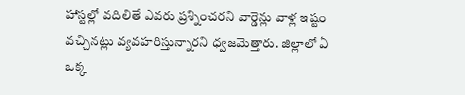హాస్టల్లో వదిలితే ఎవరు ప్రశ్నించరని వార్డెన్లు వాళ్ల ఇష్టం వచ్చినట్లు వ్యవహరిస్తున్నారని ధ్వజమెత్తారు. జిల్లాలో ఏ ఒక్క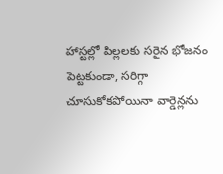హాస్టల్లో పిల్లలకు సరైన భోజనం పెట్టకుండా, సరిగ్గా చూసుకోకపోయినా వార్డెన్లను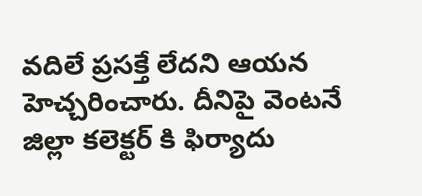వదిలే ప్రసక్తే లేదని ఆయన హెచ్చరించారు. దీనిపై వెంటనే జిల్లా కలెక్టర్ కి ఫిర్యాదు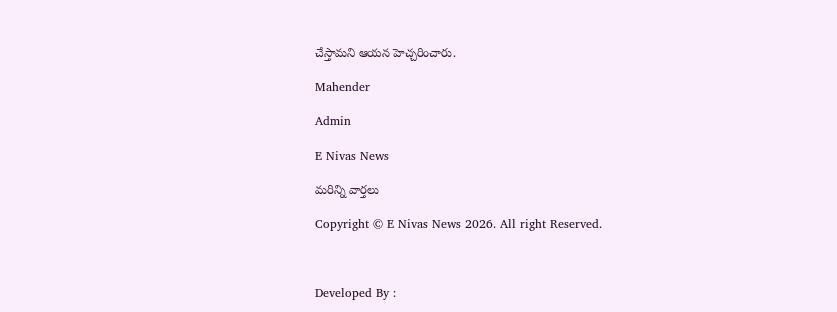చేస్తామని ఆయన హెచ్చరించారు.

Mahender

Admin

E Nivas News

మరిన్ని వార్తలు

Copyright © E Nivas News 2026. All right Reserved.



Developed By :